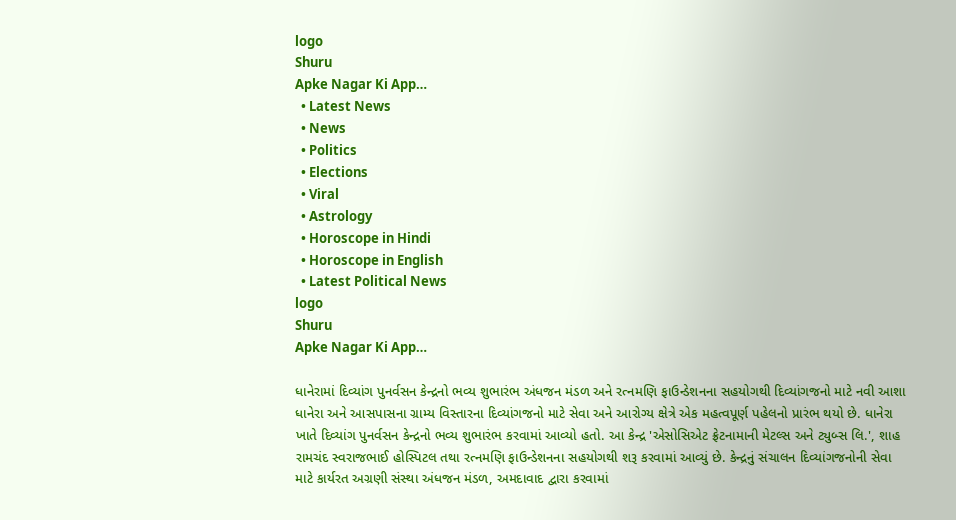logo
Shuru
Apke Nagar Ki App…
  • Latest News
  • News
  • Politics
  • Elections
  • Viral
  • Astrology
  • Horoscope in Hindi
  • Horoscope in English
  • Latest Political News
logo
Shuru
Apke Nagar Ki App…

ધાનેરામાં દિવ્યાંગ પુનર્વસન કેન્દ્રનો ભવ્ય શુભારંભ અંધજન મંડળ અને રત્નમણિ ફાઉન્ડેશનના સહયોગથી દિવ્યાંગજનો માટે નવી આશા ધાનેરા અને આસપાસના ગ્રામ્ય વિસ્તારના દિવ્યાંગજનો માટે સેવા અને આરોગ્ય ક્ષેત્રે એક મહત્વપૂર્ણ પહેલનો પ્રારંભ થયો છે. ધાનેરા ખાતે દિવ્યાંગ પુનર્વસન કેન્દ્રનો ભવ્ય શુભારંભ કરવામાં આવ્યો હતો. આ કેન્દ્ર 'એસોસિએટ ફ્રેટનામાની મેટલ્સ અને ટ્યુબ્સ લિ.', શાહ રામચંદ સ્વરાજભાઈ હોસ્પિટલ તથા રત્નમણિ ફાઉન્ડેશનના સહયોગથી શરૂ કરવામાં આવ્યું છે. કેન્દ્રનું સંચાલન દિવ્યાંગજનોની સેવા માટે કાર્યરત અગ્રણી સંસ્થા અંધજન મંડળ, અમદાવાદ દ્વારા કરવામાં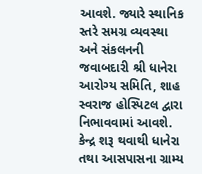આવશે. જ્યારે સ્થાનિક સ્તરે સમગ્ર વ્યવસ્થા અને સંકલનની જવાબદારી શ્રી ધાનેરા આરોગ્ય સમિતિ, શાહ સ્વરાજ હોસ્પિટલ દ્વારા નિભાવવામાં આવશે. કેન્દ્ર શરૂ થવાથી ધાનેરા તથા આસપાસના ગ્રામ્ય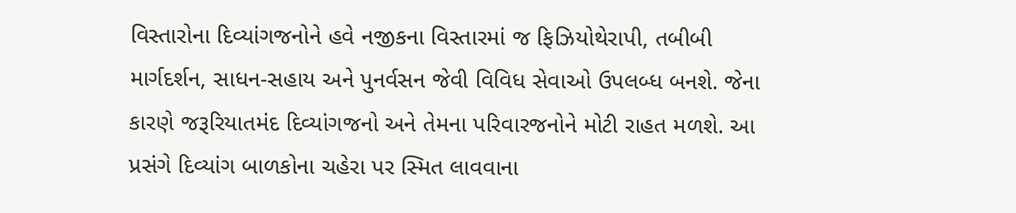વિસ્તારોના દિવ્યાંગજનોને હવે નજીકના વિસ્તારમાં જ ફિઝિયોથેરાપી, તબીબી માર્ગદર્શન, સાધન-સહાય અને પુનર્વસન જેવી વિવિધ સેવાઓ ઉપલબ્ધ બનશે. જેના કારણે જરૂરિયાતમંદ દિવ્યાંગજનો અને તેમના પરિવારજનોને મોટી રાહત મળશે. આ પ્રસંગે દિવ્યાંગ બાળકોના ચહેરા પર સ્મિત લાવવાના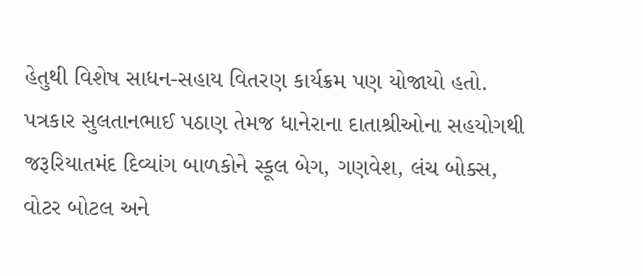હેતુથી વિશેષ સાધન-સહાય વિતરણ કાર્યક્રમ પણ યોજાયો હતો. પત્રકાર સુલતાનભાઈ પઠાણ તેમજ ધાનેરાના દાતાશ્રીઓના સહયોગથી જરૂરિયાતમંદ દિવ્યાંગ બાળકોને સ્કૂલ બેગ, ગણવેશ, લંચ બોક્સ, વોટર બોટલ અને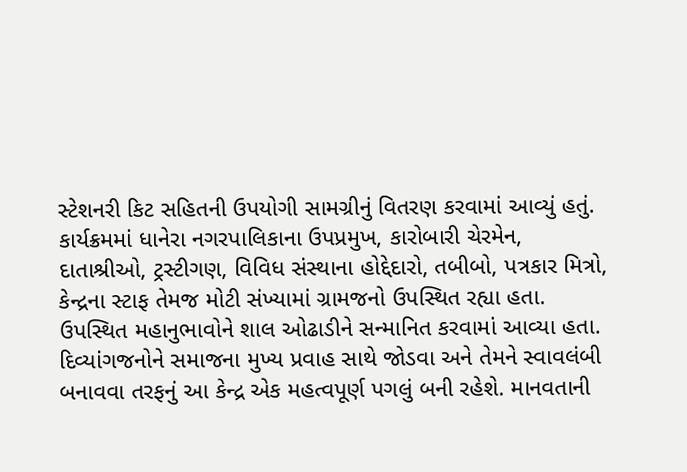સ્ટેશનરી કિટ સહિતની ઉપયોગી સામગ્રીનું વિતરણ કરવામાં આવ્યું હતું. કાર્યક્રમમાં ધાનેરા નગરપાલિકાના ઉપપ્રમુખ, કારોબારી ચેરમેન, દાતાશ્રીઓ, ટ્રસ્ટીગણ, વિવિધ સંસ્થાના હોદ્દેદારો, તબીબો, પત્રકાર મિત્રો, કેન્દ્રના સ્ટાફ તેમજ મોટી સંખ્યામાં ગ્રામજનો ઉપસ્થિત રહ્યા હતા. ઉપસ્થિત મહાનુભાવોને શાલ ઓઢાડીને સન્માનિત કરવામાં આવ્યા હતા. દિવ્યાંગજનોને સમાજના મુખ્ય પ્રવાહ સાથે જોડવા અને તેમને સ્વાવલંબી બનાવવા તરફનું આ કેન્દ્ર એક મહત્વપૂર્ણ પગલું બની રહેશે. માનવતાની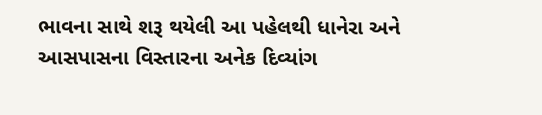ભાવના સાથે શરૂ થયેલી આ પહેલથી ધાનેરા અને આસપાસના વિસ્તારના અનેક દિવ્યાંગ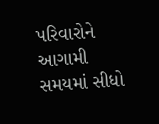પરિવારોને આગામી સમયમાં સીધો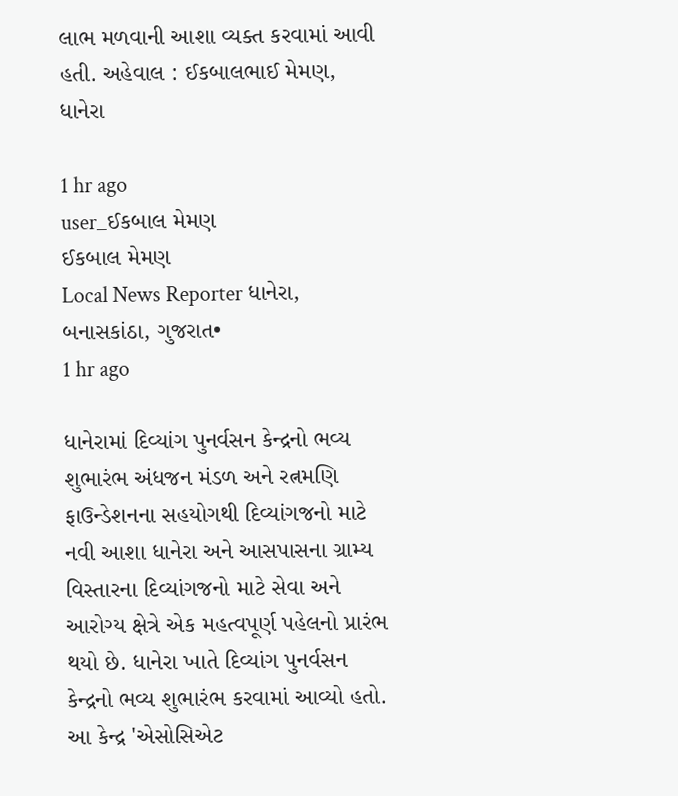લાભ મળવાની આશા વ્યક્ત કરવામાં આવી હતી. અહેવાલ : ઈકબાલભાઈ મેમણ, ધાનેરા

1 hr ago
user_ઈકબાલ મેમણ
ઈકબાલ મેમણ
Local News Reporter ધાનેરા, બનાસકાંઠા, ગુજરાત•
1 hr ago

ધાનેરામાં દિવ્યાંગ પુનર્વસન કેન્દ્રનો ભવ્ય શુભારંભ અંધજન મંડળ અને રત્નમણિ ફાઉન્ડેશનના સહયોગથી દિવ્યાંગજનો માટે નવી આશા ધાનેરા અને આસપાસના ગ્રામ્ય વિસ્તારના દિવ્યાંગજનો માટે સેવા અને આરોગ્ય ક્ષેત્રે એક મહત્વપૂર્ણ પહેલનો પ્રારંભ થયો છે. ધાનેરા ખાતે દિવ્યાંગ પુનર્વસન કેન્દ્રનો ભવ્ય શુભારંભ કરવામાં આવ્યો હતો. આ કેન્દ્ર 'એસોસિએટ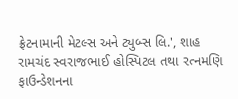ફ્રેટનામાની મેટલ્સ અને ટ્યુબ્સ લિ.', શાહ રામચંદ સ્વરાજભાઈ હોસ્પિટલ તથા રત્નમણિ ફાઉન્ડેશનના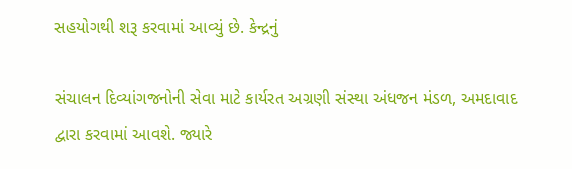સહયોગથી શરૂ કરવામાં આવ્યું છે. કેન્દ્રનું

સંચાલન દિવ્યાંગજનોની સેવા માટે કાર્યરત અગ્રણી સંસ્થા અંધજન મંડળ, અમદાવાદ દ્વારા કરવામાં આવશે. જ્યારે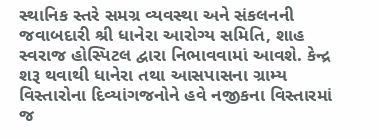સ્થાનિક સ્તરે સમગ્ર વ્યવસ્થા અને સંકલનની જવાબદારી શ્રી ધાનેરા આરોગ્ય સમિતિ, શાહ સ્વરાજ હોસ્પિટલ દ્વારા નિભાવવામાં આવશે. કેન્દ્ર શરૂ થવાથી ધાનેરા તથા આસપાસના ગ્રામ્ય વિસ્તારોના દિવ્યાંગજનોને હવે નજીકના વિસ્તારમાં જ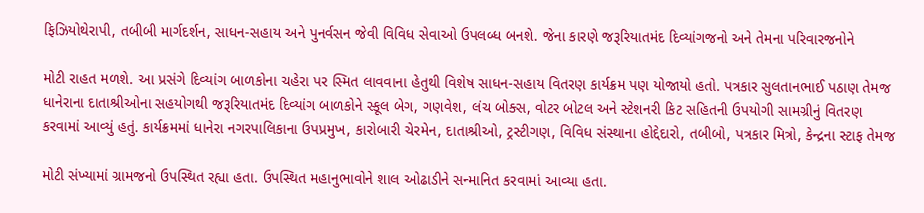ફિઝિયોથેરાપી, તબીબી માર્ગદર્શન, સાધન-સહાય અને પુનર્વસન જેવી વિવિધ સેવાઓ ઉપલબ્ધ બનશે. જેના કારણે જરૂરિયાતમંદ દિવ્યાંગજનો અને તેમના પરિવારજનોને

મોટી રાહત મળશે. આ પ્રસંગે દિવ્યાંગ બાળકોના ચહેરા પર સ્મિત લાવવાના હેતુથી વિશેષ સાધન-સહાય વિતરણ કાર્યક્રમ પણ યોજાયો હતો. પત્રકાર સુલતાનભાઈ પઠાણ તેમજ ધાનેરાના દાતાશ્રીઓના સહયોગથી જરૂરિયાતમંદ દિવ્યાંગ બાળકોને સ્કૂલ બેગ, ગણવેશ, લંચ બોક્સ, વોટર બોટલ અને સ્ટેશનરી કિટ સહિતની ઉપયોગી સામગ્રીનું વિતરણ કરવામાં આવ્યું હતું. કાર્યક્રમમાં ધાનેરા નગરપાલિકાના ઉપપ્રમુખ, કારોબારી ચેરમેન, દાતાશ્રીઓ, ટ્રસ્ટીગણ, વિવિધ સંસ્થાના હોદ્દેદારો, તબીબો, પત્રકાર મિત્રો, કેન્દ્રના સ્ટાફ તેમજ

મોટી સંખ્યામાં ગ્રામજનો ઉપસ્થિત રહ્યા હતા. ઉપસ્થિત મહાનુભાવોને શાલ ઓઢાડીને સન્માનિત કરવામાં આવ્યા હતા.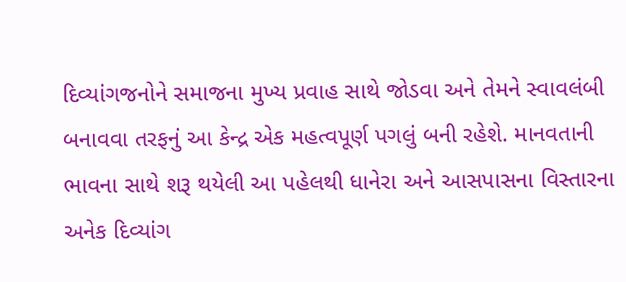દિવ્યાંગજનોને સમાજના મુખ્ય પ્રવાહ સાથે જોડવા અને તેમને સ્વાવલંબી બનાવવા તરફનું આ કેન્દ્ર એક મહત્વપૂર્ણ પગલું બની રહેશે. માનવતાની ભાવના સાથે શરૂ થયેલી આ પહેલથી ધાનેરા અને આસપાસના વિસ્તારના અનેક દિવ્યાંગ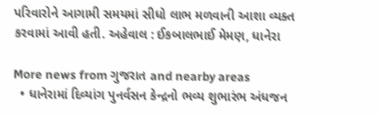પરિવારોને આગામી સમયમાં સીધો લાભ મળવાની આશા વ્યક્ત કરવામાં આવી હતી. અહેવાલ : ઈકબાલભાઈ મેમણ, ધાનેરા

More news from ગુજરાત and nearby areas
  • ધાનેરામાં દિવ્યાંગ પુનર્વસન કેન્દ્રનો ભવ્ય શુભારંભ અંધજન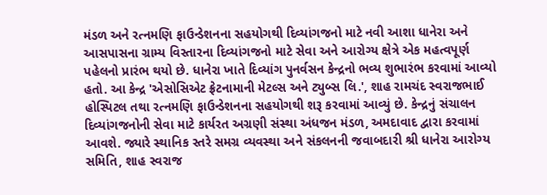મંડળ અને રત્નમણિ ફાઉન્ડેશનના સહયોગથી દિવ્યાંગજનો માટે નવી આશા ધાનેરા અને આસપાસના ગ્રામ્ય વિસ્તારના દિવ્યાંગજનો માટે સેવા અને આરોગ્ય ક્ષેત્રે એક મહત્વપૂર્ણ પહેલનો પ્રારંભ થયો છે. ધાનેરા ખાતે દિવ્યાંગ પુનર્વસન કેન્દ્રનો ભવ્ય શુભારંભ કરવામાં આવ્યો હતો. આ કેન્દ્ર 'એસોસિએટ ફ્રેટનામાની મેટલ્સ અને ટ્યુબ્સ લિ.', શાહ રામચંદ સ્વરાજભાઈ હોસ્પિટલ તથા રત્નમણિ ફાઉન્ડેશનના સહયોગથી શરૂ કરવામાં આવ્યું છે. કેન્દ્રનું સંચાલન દિવ્યાંગજનોની સેવા માટે કાર્યરત અગ્રણી સંસ્થા અંધજન મંડળ, અમદાવાદ દ્વારા કરવામાં આવશે. જ્યારે સ્થાનિક સ્તરે સમગ્ર વ્યવસ્થા અને સંકલનની જવાબદારી શ્રી ધાનેરા આરોગ્ય સમિતિ, શાહ સ્વરાજ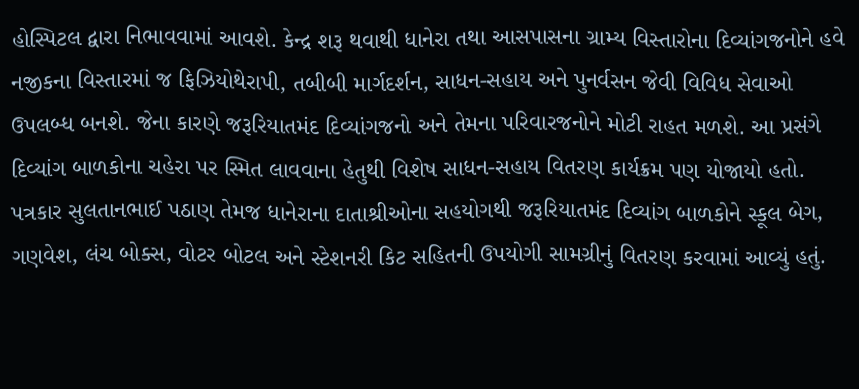હોસ્પિટલ દ્વારા નિભાવવામાં આવશે. કેન્દ્ર શરૂ થવાથી ધાનેરા તથા આસપાસના ગ્રામ્ય વિસ્તારોના દિવ્યાંગજનોને હવે નજીકના વિસ્તારમાં જ ફિઝિયોથેરાપી, તબીબી માર્ગદર્શન, સાધન-સહાય અને પુનર્વસન જેવી વિવિધ સેવાઓ ઉપલબ્ધ બનશે. જેના કારણે જરૂરિયાતમંદ દિવ્યાંગજનો અને તેમના પરિવારજનોને મોટી રાહત મળશે. આ પ્રસંગે દિવ્યાંગ બાળકોના ચહેરા પર સ્મિત લાવવાના હેતુથી વિશેષ સાધન-સહાય વિતરણ કાર્યક્રમ પણ યોજાયો હતો. પત્રકાર સુલતાનભાઈ પઠાણ તેમજ ધાનેરાના દાતાશ્રીઓના સહયોગથી જરૂરિયાતમંદ દિવ્યાંગ બાળકોને સ્કૂલ બેગ, ગણવેશ, લંચ બોક્સ, વોટર બોટલ અને સ્ટેશનરી કિટ સહિતની ઉપયોગી સામગ્રીનું વિતરણ કરવામાં આવ્યું હતું.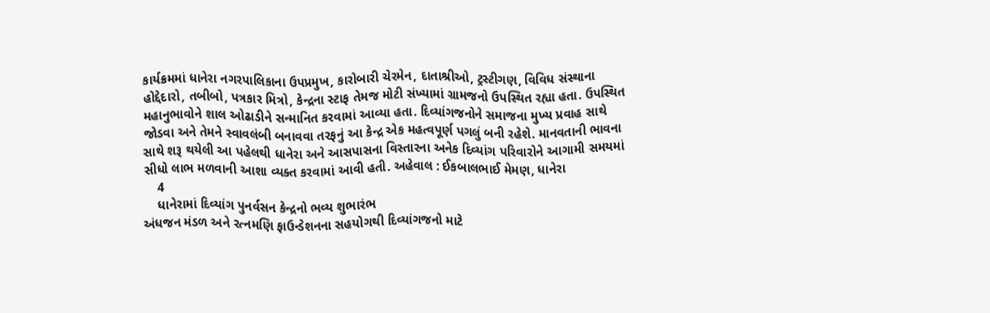કાર્યક્રમમાં ધાનેરા નગરપાલિકાના ઉપપ્રમુખ, કારોબારી ચેરમેન, દાતાશ્રીઓ, ટ્રસ્ટીગણ, વિવિધ સંસ્થાના હોદ્દેદારો, તબીબો, પત્રકાર મિત્રો, કેન્દ્રના સ્ટાફ તેમજ મોટી સંખ્યામાં ગ્રામજનો ઉપસ્થિત રહ્યા હતા. ઉપસ્થિત મહાનુભાવોને શાલ ઓઢાડીને સન્માનિત કરવામાં આવ્યા હતા. દિવ્યાંગજનોને સમાજના મુખ્ય પ્રવાહ સાથે જોડવા અને તેમને સ્વાવલંબી બનાવવા તરફનું આ કેન્દ્ર એક મહત્વપૂર્ણ પગલું બની રહેશે. માનવતાની ભાવના સાથે શરૂ થયેલી આ પહેલથી ધાનેરા અને આસપાસના વિસ્તારના અનેક દિવ્યાંગ પરિવારોને આગામી સમયમાં સીધો લાભ મળવાની આશા વ્યક્ત કરવામાં આવી હતી. અહેવાલ : ઈકબાલભાઈ મેમણ, ધાનેરા
    4
    ધાનેરામાં દિવ્યાંગ પુનર્વસન કેન્દ્રનો ભવ્ય શુભારંભ
અંધજન મંડળ અને રત્નમણિ ફાઉન્ડેશનના સહયોગથી દિવ્યાંગજનો માટે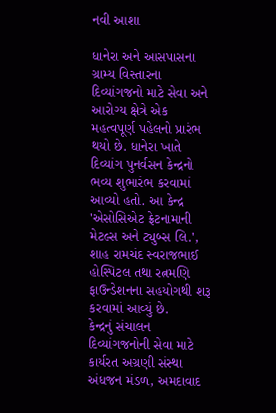નવી આશા

ધાનેરા અને આસપાસના ગ્રામ્ય વિસ્તારના દિવ્યાંગજનો માટે સેવા અને આરોગ્ય ક્ષેત્રે એક મહત્વપૂર્ણ પહેલનો પ્રારંભ થયો છે. ધાનેરા ખાતે દિવ્યાંગ પુનર્વસન કેન્દ્રનો ભવ્ય શુભારંભ કરવામાં આવ્યો હતો. આ કેન્દ્ર 'એસોસિએટ ફ્રેટનામાની મેટલ્સ અને ટ્યુબ્સ લિ.', શાહ રામચંદ સ્વરાજભાઈ હોસ્પિટલ તથા રત્નમણિ ફાઉન્ડેશનના સહયોગથી શરૂ કરવામાં આવ્યું છે.
કેન્દ્રનું સંચાલન દિવ્યાંગજનોની સેવા માટે કાર્યરત અગ્રણી સંસ્થા અંધજન મંડળ, અમદાવાદ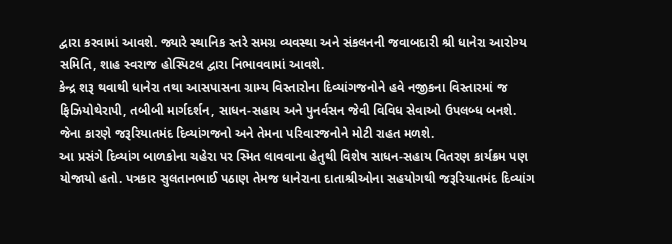દ્વારા કરવામાં આવશે. જ્યારે સ્થાનિક સ્તરે સમગ્ર વ્યવસ્થા અને સંકલનની જવાબદારી શ્રી ધાનેરા આરોગ્ય સમિતિ, શાહ સ્વરાજ હોસ્પિટલ દ્વારા નિભાવવામાં આવશે.
કેન્દ્ર શરૂ થવાથી ધાનેરા તથા આસપાસના ગ્રામ્ય વિસ્તારોના દિવ્યાંગજનોને હવે નજીકના વિસ્તારમાં જ ફિઝિયોથેરાપી, તબીબી માર્ગદર્શન, સાધન-સહાય અને પુનર્વસન જેવી વિવિધ સેવાઓ ઉપલબ્ધ બનશે. જેના કારણે જરૂરિયાતમંદ દિવ્યાંગજનો અને તેમના પરિવારજનોને મોટી રાહત મળશે.
આ પ્રસંગે દિવ્યાંગ બાળકોના ચહેરા પર સ્મિત લાવવાના હેતુથી વિશેષ સાધન-સહાય વિતરણ કાર્યક્રમ પણ યોજાયો હતો. પત્રકાર સુલતાનભાઈ પઠાણ તેમજ ધાનેરાના દાતાશ્રીઓના સહયોગથી જરૂરિયાતમંદ દિવ્યાંગ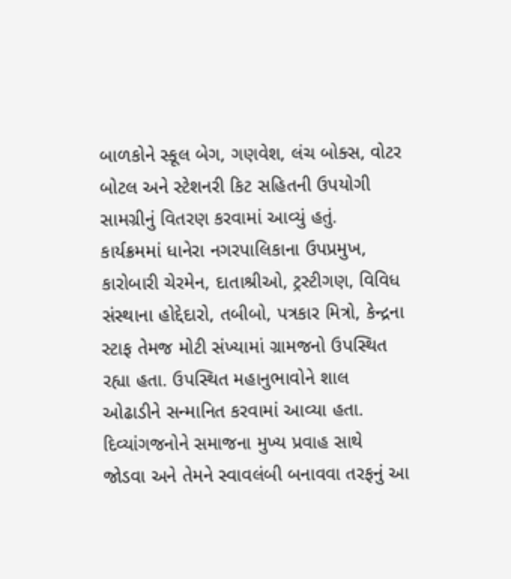બાળકોને સ્કૂલ બેગ, ગણવેશ, લંચ બોક્સ, વોટર બોટલ અને સ્ટેશનરી કિટ સહિતની ઉપયોગી સામગ્રીનું વિતરણ કરવામાં આવ્યું હતું.
કાર્યક્રમમાં ધાનેરા નગરપાલિકાના ઉપપ્રમુખ, કારોબારી ચેરમેન, દાતાશ્રીઓ, ટ્રસ્ટીગણ, વિવિધ સંસ્થાના હોદ્દેદારો, તબીબો, પત્રકાર મિત્રો, કેન્દ્રના સ્ટાફ તેમજ મોટી સંખ્યામાં ગ્રામજનો ઉપસ્થિત રહ્યા હતા. ઉપસ્થિત મહાનુભાવોને શાલ ઓઢાડીને સન્માનિત કરવામાં આવ્યા હતા.
દિવ્યાંગજનોને સમાજના મુખ્ય પ્રવાહ સાથે જોડવા અને તેમને સ્વાવલંબી બનાવવા તરફનું આ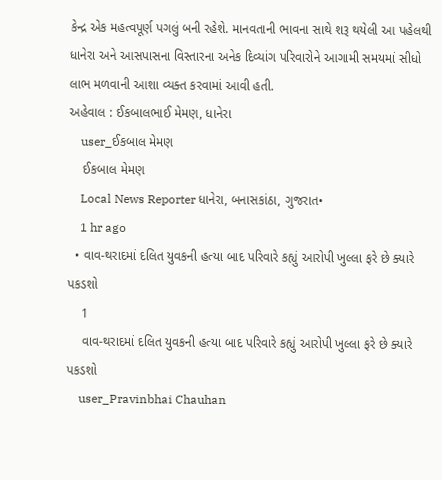કેન્દ્ર એક મહત્વપૂર્ણ પગલું બની રહેશે. માનવતાની ભાવના સાથે શરૂ થયેલી આ પહેલથી ધાનેરા અને આસપાસના વિસ્તારના અનેક દિવ્યાંગ પરિવારોને આગામી સમયમાં સીધો લાભ મળવાની આશા વ્યક્ત કરવામાં આવી હતી.
અહેવાલ : ઈકબાલભાઈ મેમણ, ધાનેરા
    user_ઈકબાલ મેમણ
    ઈકબાલ મેમણ
    Local News Reporter ધાનેરા, બનાસકાંઠા, ગુજરાત•
    1 hr ago
  • વાવ-થરાદમાં દલિત યુવકની હત્યા બાદ પરિવારે કહ્યું આરોપી ખુલ્લા ફરે છે ક્યારે પકડશો
    1
    વાવ-થરાદમાં દલિત યુવકની હત્યા બાદ પરિવારે કહ્યું આરોપી ખુલ્લા ફરે છે ક્યારે પકડશો
    user_Pravinbhai Chauhan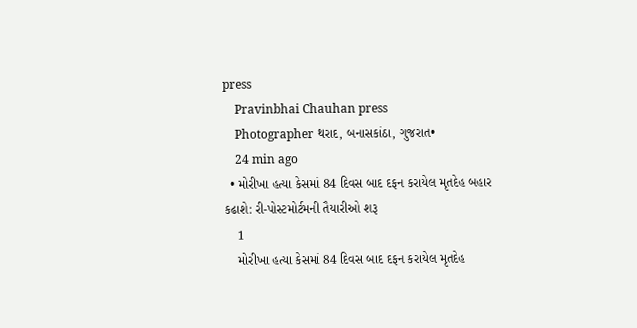press
    Pravinbhai Chauhan press
    Photographer થરાદ, બનાસકાંઠા, ગુજરાત•
    24 min ago
  • મોરીખા હત્યા કેસમાં 84 દિવસ બાદ દફન કરાયેલ મૃતદેહ બહાર કઢાશે: રી-પોસ્ટમોર્ટમની તૈયારીઓ શરૂ
    1
    મોરીખા હત્યા કેસમાં 84 દિવસ બાદ દફન કરાયેલ મૃતદેહ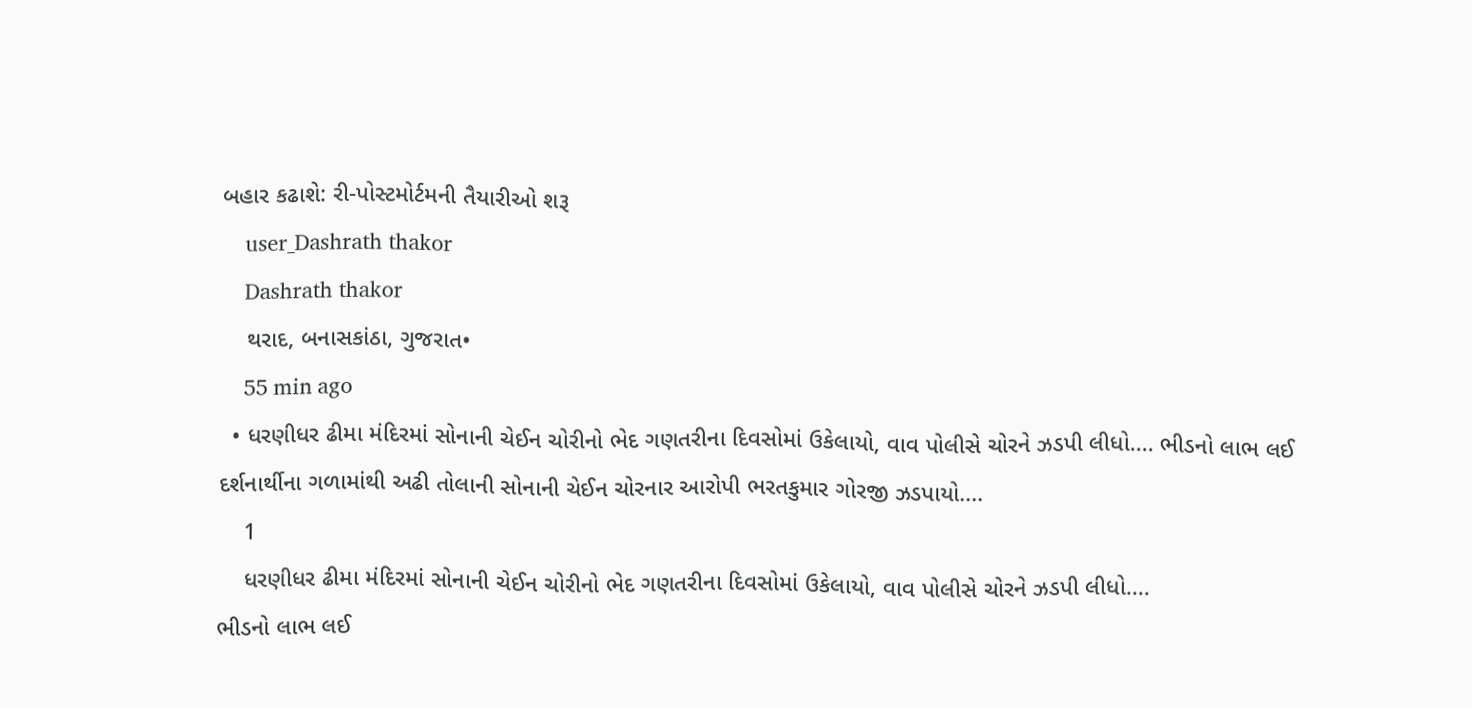બહાર કઢાશે: રી-પોસ્ટમોર્ટમની તૈયારીઓ શરૂ
    user_Dashrath thakor
    Dashrath thakor
    થરાદ, બનાસકાંઠા, ગુજરાત•
    55 min ago
  • ધરણીધર ઢીમા મંદિરમાં સોનાની ચેઈન ચોરીનો ભેદ ગણતરીના દિવસોમાં ઉકેલાયો, વાવ પોલીસે ચોરને ઝડપી લીધો.... ભીડનો લાભ લઈ દર્શનાર્થીના ગળામાંથી અઢી તોલાની સોનાની ચેઈન ચોરનાર આરોપી ભરતકુમાર ગોરજી ઝડપાયો....
    1
    ધરણીધર ઢીમા મંદિરમાં સોનાની ચેઈન ચોરીનો ભેદ ગણતરીના દિવસોમાં ઉકેલાયો, વાવ પોલીસે ચોરને ઝડપી લીધો....
ભીડનો લાભ લઈ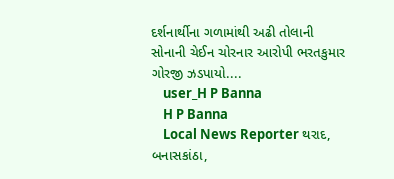દર્શનાર્થીના ગળામાંથી અઢી તોલાની સોનાની ચેઈન ચોરનાર આરોપી ભરતકુમાર ગોરજી ઝડપાયો....
    user_H P Banna
    H P Banna
    Local News Reporter થરાદ, બનાસકાંઠા,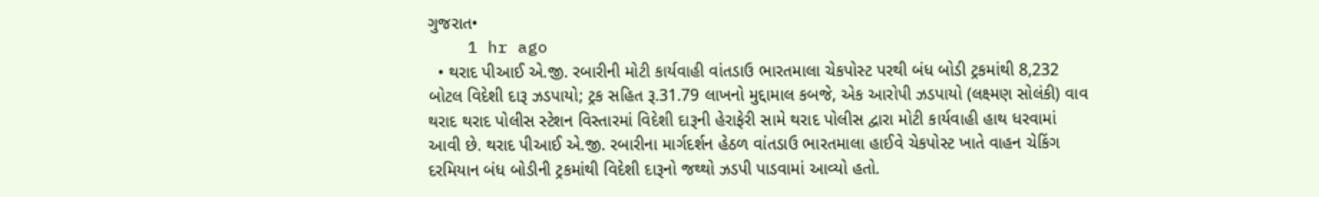ગુજરાત•
    1 hr ago
  • થરાદ પીઆઈ એ.જી. રબારીની મોટી કાર્યવાહી વાંતડાઉ ભારતમાલા ચેકપોસ્ટ પરથી બંધ બોડી ટ્રકમાંથી 8,232 બોટલ વિદેશી દારૂ ઝડપાયો; ટ્રક સહિત રૂ.31.79 લાખનો મુદ્દામાલ કબજે, એક આરોપી ઝડપાયો (લક્ષ્મણ સોલંકી) વાવ થરાદ થરાદ પોલીસ સ્ટેશન વિસ્તારમાં વિદેશી દારૂની હેરાફેરી સામે થરાદ પોલીસ દ્વારા મોટી કાર્યવાહી હાથ ધરવામાં આવી છે. થરાદ પીઆઈ એ.જી. રબારીના માર્ગદર્શન હેઠળ વાંતડાઉ ભારતમાલા હાઈવે ચેકપોસ્ટ ખાતે વાહન ચેકિંગ દરમિયાન બંધ બોડીની ટ્રકમાંથી વિદેશી દારૂનો જથ્થો ઝડપી પાડવામાં આવ્યો હતો.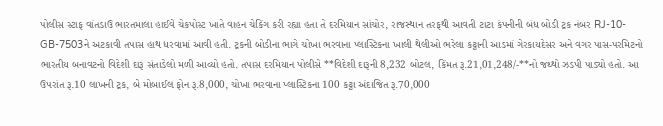પોલીસ સ્ટાફ વાંતડાઉ ભારતમાલા હાઈવે ચેકપોસ્ટ ખાતે વાહન ચેકિંગ કરી રહ્યા હતા તે દરમિયાન સાંચોર, રાજસ્થાન તરફથી આવતી ટાટા કંપનીની બંધ બોડી ટ્રક નંબર RJ-10-GB-7503ને અટકાવી તપાસ હાથ ધરવામાં આવી હતી. ટ્રકની બોડીના ભાગે ચોખા ભરવાના પ્લાસ્ટિકના ખાલી થેલીઓ ભરેલા કટ્ટાની આડમાં ગેરકાયદેસર અને વગર પાસ-પરમિટનો ભારતીય બનાવટનો વિદેશી દારૂ સંતાડેલો મળી આવ્યો હતો. તપાસ દરમિયાન પોલીસે **વિદેશી દારૂની 8,232 બોટલ, કિંમત રૂ.21,01,248/-**નો જથ્થો ઝડપી પાડ્યો હતો. આ ઉપરાંત રૂ.10 લાખની ટ્રક, બે મોબાઈલ ફોન રૂ.8,000, ચોખા ભરવાના પ્લાસ્ટિકના 100 કટ્ટા અંદાજિત રૂ.70,000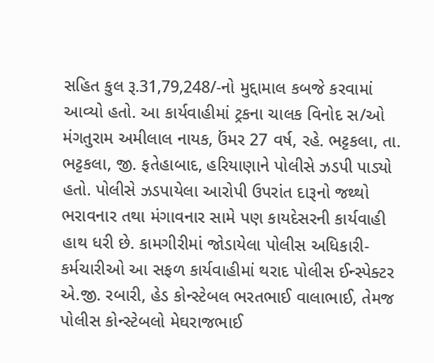સહિત કુલ રૂ.31,79,248/-નો મુદ્દામાલ કબજે કરવામાં આવ્યો હતો. આ કાર્યવાહીમાં ટ્રકના ચાલક વિનોદ સ/ઓ મંગતુરામ અમીલાલ નાયક, ઉંમર 27 વર્ષ, રહે. ભટ્ટકલા, તા. ભટ્ટકલા, જી. ફતેહાબાદ, હરિયાણાને પોલીસે ઝડપી પાડ્યો હતો. પોલીસે ઝડપાયેલા આરોપી ઉપરાંત દારૂનો જથ્થો ભરાવનાર તથા મંગાવનાર સામે પણ કાયદેસરની કાર્યવાહી હાથ ધરી છે. કામગીરીમાં જોડાયેલા પોલીસ અધિકારી-કર્મચારીઓ આ સફળ કાર્યવાહીમાં થરાદ પોલીસ ઈન્સ્પેક્ટર એ.જી. રબારી, હેડ કોન્સ્ટેબલ ભરતભાઈ વાલાભાઈ, તેમજ પોલીસ કોન્સ્ટેબલો મેઘરાજભાઈ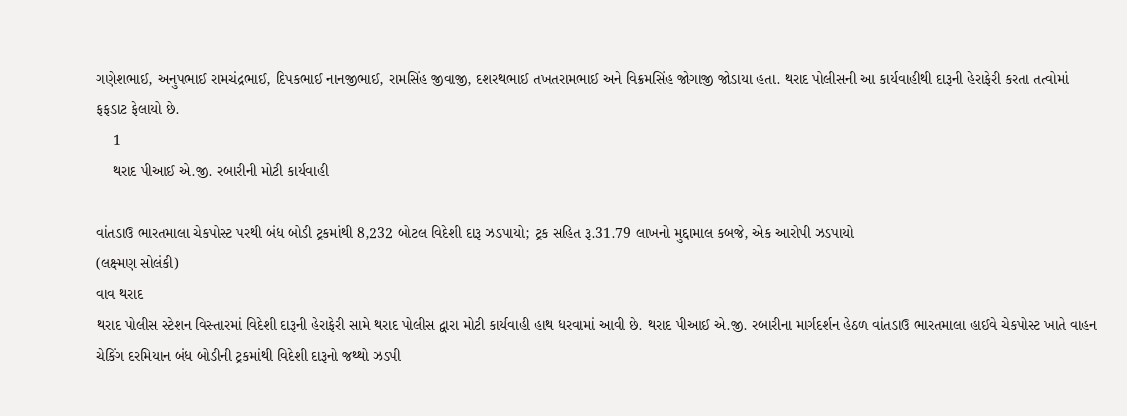ગણેશભાઈ, અનુપભાઈ રામચંદ્રભાઈ, દિપકભાઈ નાનજીભાઈ, રામસિંહ જીવાજી, દશરથભાઈ તખતરામભાઈ અને વિક્રમસિંહ જોગાજી જોડાયા હતા. થરાદ પોલીસની આ કાર્યવાહીથી દારૂની હેરાફેરી કરતા તત્વોમાં ફફડાટ ફેલાયો છે.
    1
    થરાદ પીઆઈ એ.જી. રબારીની મોટી કાર્યવાહી

વાંતડાઉ ભારતમાલા ચેકપોસ્ટ પરથી બંધ બોડી ટ્રકમાંથી 8,232 બોટલ વિદેશી દારૂ ઝડપાયો; ટ્રક સહિત રૂ.31.79 લાખનો મુદ્દામાલ કબજે, એક આરોપી ઝડપાયો
(લક્ષ્મણ સોલંકી)
વાવ થરાદ
થરાદ પોલીસ સ્ટેશન વિસ્તારમાં વિદેશી દારૂની હેરાફેરી સામે થરાદ પોલીસ દ્વારા મોટી કાર્યવાહી હાથ ધરવામાં આવી છે. થરાદ પીઆઈ એ.જી. રબારીના માર્ગદર્શન હેઠળ વાંતડાઉ ભારતમાલા હાઈવે ચેકપોસ્ટ ખાતે વાહન ચેકિંગ દરમિયાન બંધ બોડીની ટ્રકમાંથી વિદેશી દારૂનો જથ્થો ઝડપી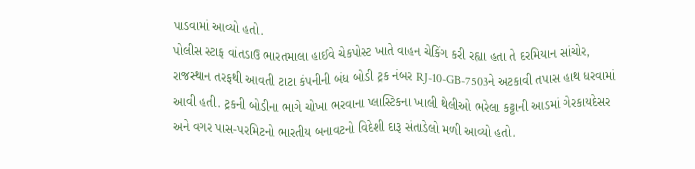પાડવામાં આવ્યો હતો.
પોલીસ સ્ટાફ વાંતડાઉ ભારતમાલા હાઈવે ચેકપોસ્ટ ખાતે વાહન ચેકિંગ કરી રહ્યા હતા તે દરમિયાન સાંચોર, રાજસ્થાન તરફથી આવતી ટાટા કંપનીની બંધ બોડી ટ્રક નંબર RJ-10-GB-7503ને અટકાવી તપાસ હાથ ધરવામાં આવી હતી. ટ્રકની બોડીના ભાગે ચોખા ભરવાના પ્લાસ્ટિકના ખાલી થેલીઓ ભરેલા કટ્ટાની આડમાં ગેરકાયદેસર અને વગર પાસ-પરમિટનો ભારતીય બનાવટનો વિદેશી દારૂ સંતાડેલો મળી આવ્યો હતો.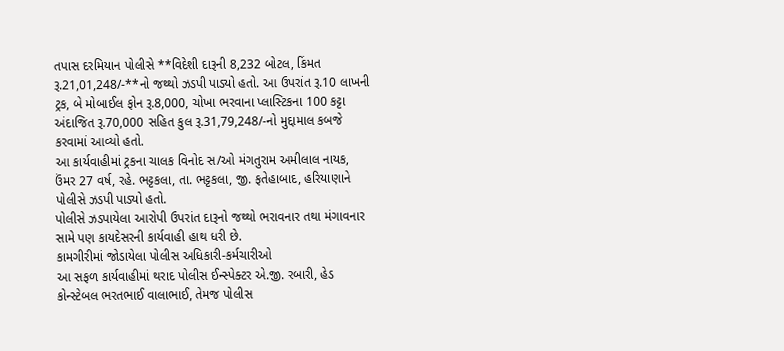તપાસ દરમિયાન પોલીસે **વિદેશી દારૂની 8,232 બોટલ, કિંમત રૂ.21,01,248/-**નો જથ્થો ઝડપી પાડ્યો હતો. આ ઉપરાંત રૂ.10 લાખની ટ્રક, બે મોબાઈલ ફોન રૂ.8,000, ચોખા ભરવાના પ્લાસ્ટિકના 100 કટ્ટા અંદાજિત રૂ.70,000 સહિત કુલ રૂ.31,79,248/-નો મુદ્દામાલ કબજે કરવામાં આવ્યો હતો.
આ કાર્યવાહીમાં ટ્રકના ચાલક વિનોદ સ/ઓ મંગતુરામ અમીલાલ નાયક, ઉંમર 27 વર્ષ, રહે. ભટ્ટકલા, તા. ભટ્ટકલા, જી. ફતેહાબાદ, હરિયાણાને પોલીસે ઝડપી પાડ્યો હતો.
પોલીસે ઝડપાયેલા આરોપી ઉપરાંત દારૂનો જથ્થો ભરાવનાર તથા મંગાવનાર સામે પણ કાયદેસરની કાર્યવાહી હાથ ધરી છે.
કામગીરીમાં જોડાયેલા પોલીસ અધિકારી-કર્મચારીઓ
આ સફળ કાર્યવાહીમાં થરાદ પોલીસ ઈન્સ્પેક્ટર એ.જી. રબારી, હેડ કોન્સ્ટેબલ ભરતભાઈ વાલાભાઈ, તેમજ પોલીસ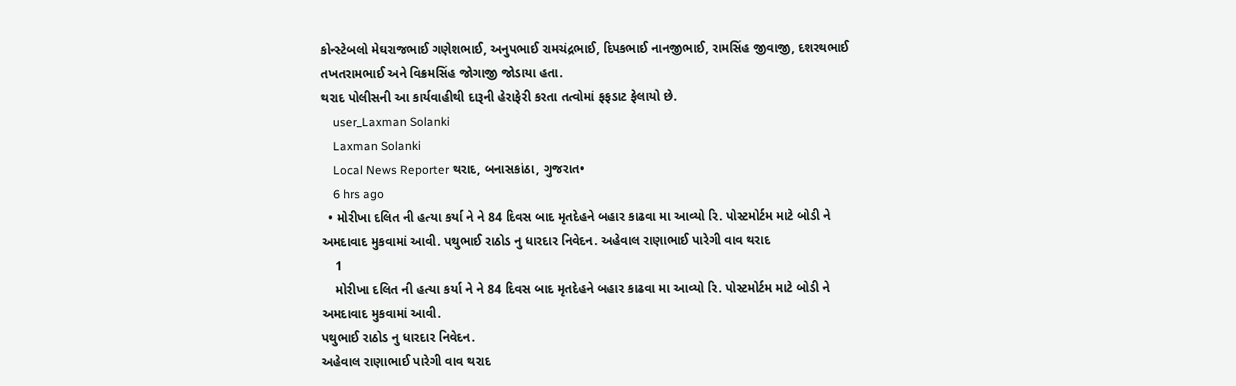કોન્સ્ટેબલો મેઘરાજભાઈ ગણેશભાઈ, અનુપભાઈ રામચંદ્રભાઈ, દિપકભાઈ નાનજીભાઈ, રામસિંહ જીવાજી, દશરથભાઈ તખતરામભાઈ અને વિક્રમસિંહ જોગાજી જોડાયા હતા.
થરાદ પોલીસની આ કાર્યવાહીથી દારૂની હેરાફેરી કરતા તત્વોમાં ફફડાટ ફેલાયો છે.
    user_Laxman Solanki
    Laxman Solanki
    Local News Reporter થરાદ, બનાસકાંઠા, ગુજરાત•
    6 hrs ago
  • મોરીખા દલિત ની હત્યા કર્યા ને ને 84 દિવસ બાદ મૃતદેહને બહાર કાઢવા મા આવ્યો રિ. પોસ્ટમોર્ટમ માટે બોડી ને અમદાવાદ મુકવામાં આવી. પથુભાઈ રાઠોડ નુ ધારદાર નિવેદન. અહેવાલ રાણાભાઈ પારેગી વાવ થરાદ
    1
    મોરીખા દલિત ની હત્યા કર્યા ને ને 84 દિવસ બાદ મૃતદેહને બહાર કાઢવા મા આવ્યો રિ. પોસ્ટમોર્ટમ માટે બોડી ને અમદાવાદ મુકવામાં આવી.
પથુભાઈ રાઠોડ નુ ધારદાર નિવેદન.
અહેવાલ રાણાભાઈ પારેગી વાવ થરાદ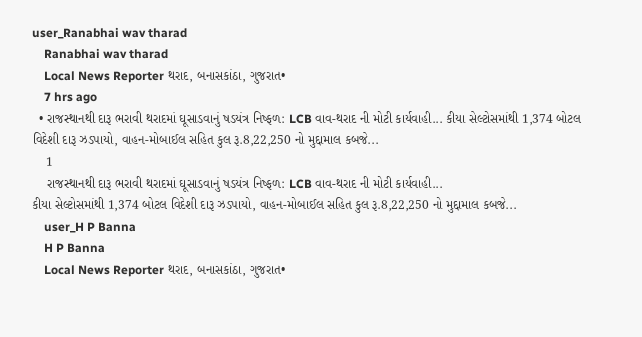user_Ranabhai wav tharad
    Ranabhai wav tharad
    Local News Reporter થરાદ, બનાસકાંઠા, ગુજરાત•
    7 hrs ago
  • રાજસ્થાનથી દારૂ ભરાવી થરાદમાં ઘૂસાડવાનું ષડયંત્ર નિષ્ફળ: LCB વાવ-થરાદ ની મોટી કાર્યવાહી... કીયા સેલ્ટોસમાંથી 1,374 બોટલ વિદેશી દારૂ ઝડપાયો, વાહન-મોબાઈલ સહિત કુલ રૂ.8,22,250 નો મુદ્દામાલ કબજે...
    1
    રાજસ્થાનથી દારૂ ભરાવી થરાદમાં ઘૂસાડવાનું ષડયંત્ર નિષ્ફળ: LCB વાવ-થરાદ ની મોટી કાર્યવાહી...
કીયા સેલ્ટોસમાંથી 1,374 બોટલ વિદેશી દારૂ ઝડપાયો, વાહન-મોબાઈલ સહિત કુલ રૂ.8,22,250 નો મુદ્દામાલ કબજે...
    user_H P Banna
    H P Banna
    Local News Reporter થરાદ, બનાસકાંઠા, ગુજરાત•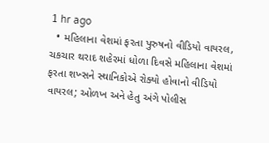1 hr ago
  • મહિલાના વેશમાં ફરતા પુરુષનો વીડિયો વાયરલ, ચકચાર થરાદ શહેરમાં ધોળા દિવસે મહિલાના વેશમાં ફરતા શખ્સને સ્થાનિકોએ રોક્યો હોવાનો વીડિયો વાયરલ; ઓળખ અને હેતુ અંગે પોલીસ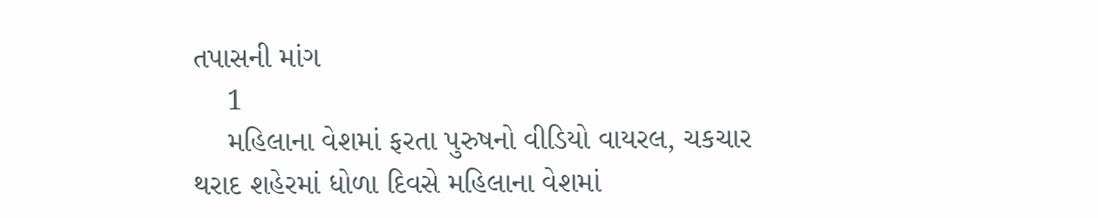તપાસની માંગ
    1
    મહિલાના વેશમાં ફરતા પુરુષનો વીડિયો વાયરલ, ચકચાર
થરાદ શહેરમાં ધોળા દિવસે મહિલાના વેશમાં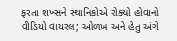ફરતા શખ્સને સ્થાનિકોએ રોક્યો હોવાનો વીડિયો વાયરલ; ઓળખ અને હેતુ અંગે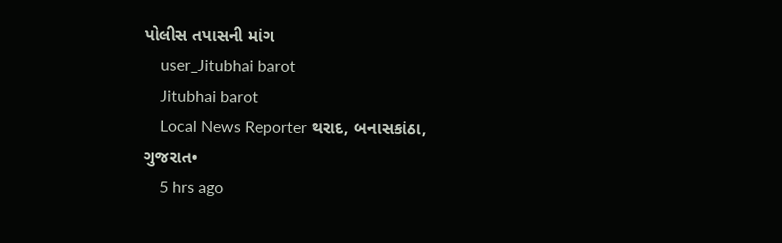પોલીસ તપાસની માંગ
    user_Jitubhai barot
    Jitubhai barot
    Local News Reporter થરાદ, બનાસકાંઠા, ગુજરાત•
    5 hrs ago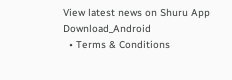View latest news on Shuru App
Download_Android
  • Terms & Conditions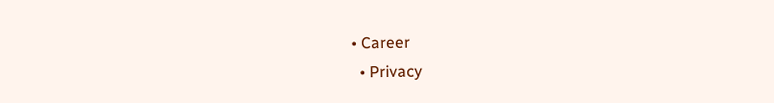• Career
  • Privacy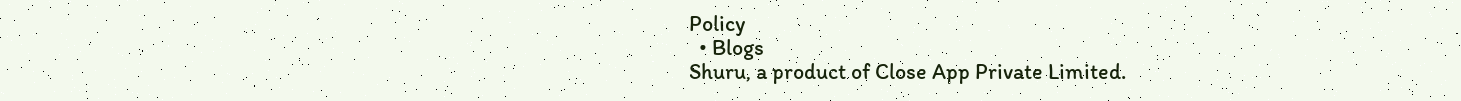Policy
  • Blogs
Shuru, a product of Close App Private Limited.